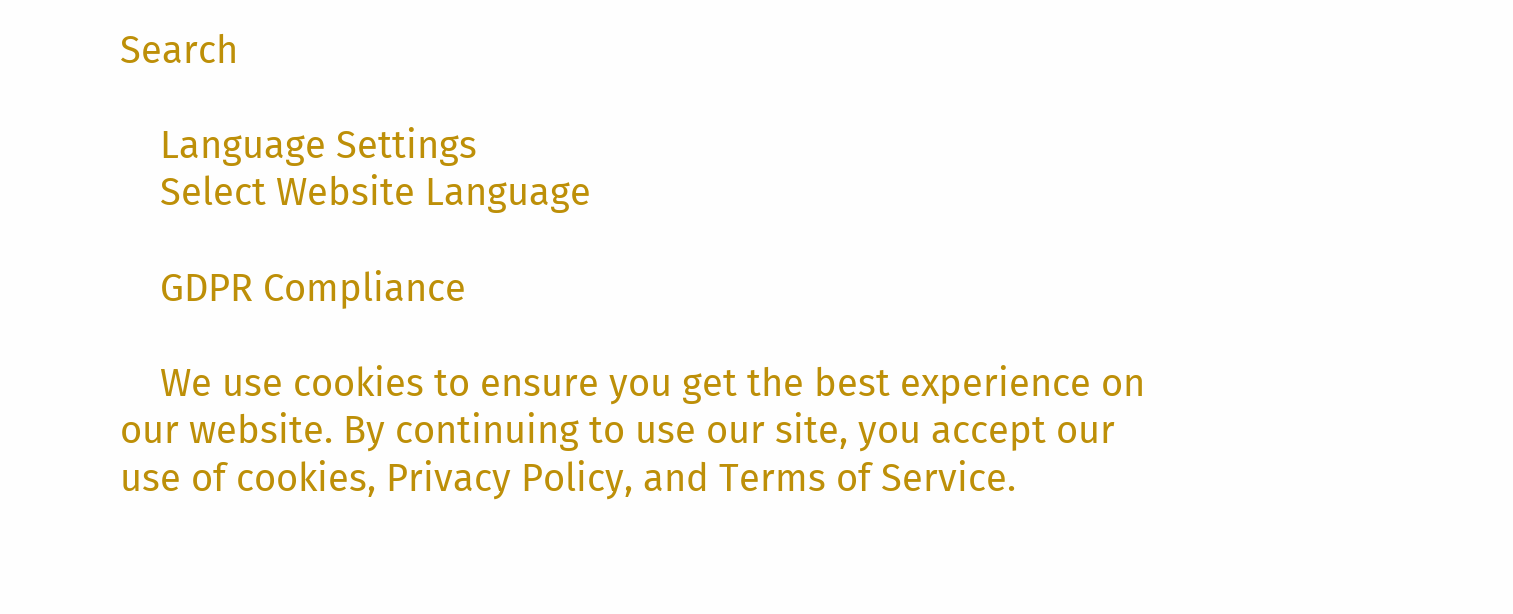Search

    Language Settings
    Select Website Language

    GDPR Compliance

    We use cookies to ensure you get the best experience on our website. By continuing to use our site, you accept our use of cookies, Privacy Policy, and Terms of Service.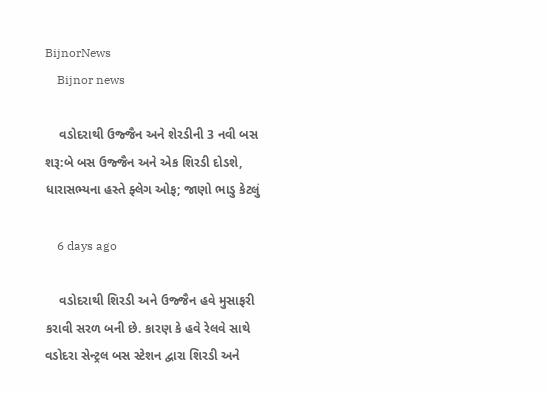BijnorNews
    Bijnor news

    વડોદરાથી ઉજ્જૈન અને શેરડીની 3 નવી બસ શરૂ:બે બસ ઉજ્જૈન અને એક શિરડી દોડશે, ધારાસભ્યના હસ્તે ફ્લેગ ઓફ; જાણો ભાડુ કેટલું

    6 days ago

    વડોદરાથી શિરડી અને ઉજ્જૈન હવે મુસાફરી કરાવી સરળ બની છે. કારણ કે હવે રેલવે સાથે વડોદરા સેન્ટ્રલ બસ સ્ટેશન દ્વારા શિરડી અને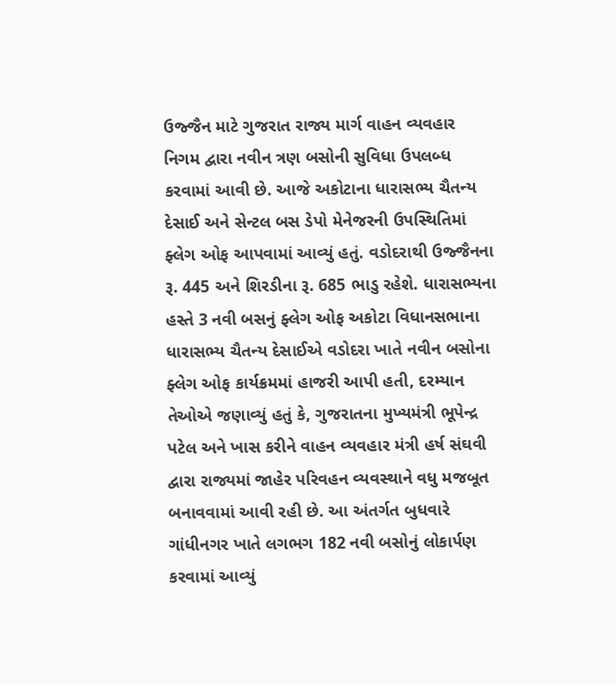ઉજ્જૈન માટે ગુજરાત રાજ્ય માર્ગ વાહન વ્યવહાર નિગમ દ્વારા નવીન ત્રણ બસોની સુવિધા ઉપલબ્ધ કરવામાં આવી છે. આજે અકોટાના ધારાસભ્ય ચૈતન્ય દેસાઈ અને સેન્ટલ બસ ડેપો મેનેજરની ઉપસ્થિતિમાં ફ્લેગ ઓફ આપવામાં આવ્યું હતું. વડોદરાથી ઉજ્જૈનના રૂ. 445 અને શિરડીના રૂ. 685 ભાડુ રહેશે. ધારાસભ્યના હસ્તે 3 નવી બસનું ફ્લેગ ઓફ અકોટા વિધાનસભાના ધારાસભ્ય ચૈતન્ય દેસાઈએ વડોદરા ખાતે નવીન બસોના ફ્લેગ ઓફ કાર્યક્રમમાં હાજરી આપી હતી, દરમ્યાન તેઓએ જણાવ્યું હતું કે, ગુજરાતના મુખ્યમંત્રી ભૂપેન્દ્ર પટેલ અને ખાસ કરીને વાહન વ્યવહાર મંત્રી હર્ષ સંઘવી દ્વારા રાજ્યમાં જાહેર પરિવહન વ્યવસ્થાને વધુ મજબૂત બનાવવામાં આવી રહી છે. આ અંતર્ગત બુધવારે ગાંધીનગર ખાતે લગભગ 182 નવી બસોનું લોકાર્પણ કરવામાં આવ્યું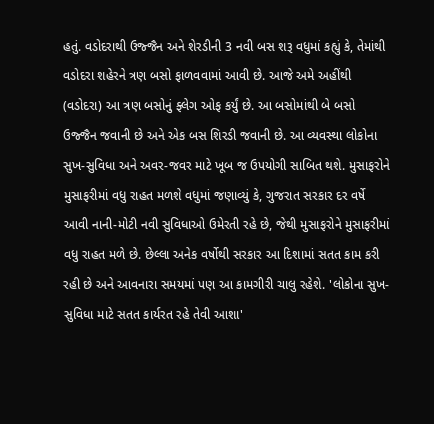હતું. વડોદરાથી ઉજ્જૈન અને શેરડીની 3 નવી બસ શરૂ વધુમાં કહ્યું કે, તેમાંથી વડોદરા શહેરને ત્રણ બસો ફાળવવામાં આવી છે. આજે અમે અહીંથી (વડોદરા) આ ત્રણ બસોનું ફ્લેગ ઓફ કર્યું છે. આ બસોમાંથી બે બસો ઉજ્જૈન જવાની છે અને એક બસ શિરડી જવાની છે. આ વ્યવસ્થા લોકોના સુખ-સુવિધા અને અવર-જવર માટે ખૂબ જ ઉપયોગી સાબિત થશે. મુસાફરોને મુસાફરીમાં વધુ રાહત મળશે વધુમાં જણાવ્યું કે, ગુજરાત સરકાર દર વર્ષે આવી નાની-મોટી નવી સુવિધાઓ ઉમેરતી રહે છે, જેથી મુસાફરોને મુસાફરીમાં વધુ રાહત મળે છે. છેલ્લા અનેક વર્ષોથી સરકાર આ દિશામાં સતત કામ કરી રહી છે અને આવનારા સમયમાં પણ આ કામગીરી ચાલુ રહેશે. 'લોકોના સુખ-સુવિધા માટે સતત કાર્યરત રહે તેવી આશા'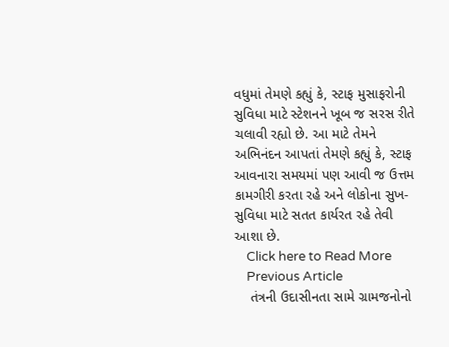વધુમાં તેમણે કહ્યું કે, સ્ટાફ મુસાફરોની સુવિધા માટે સ્ટેશનને ખૂબ જ સરસ રીતે ચલાવી રહ્યો છે. આ માટે તેમને અભિનંદન આપતાં તેમણે કહ્યું કે, સ્ટાફ આવનારા સમયમાં પણ આવી જ ઉત્તમ કામગીરી કરતા રહે અને લોકોના સુખ-સુવિધા માટે સતત કાર્યરત રહે તેવી આશા છે.
    Click here to Read More
    Previous Article
    તંત્રની ઉદાસીનતા સામે ગ્રામજનોનો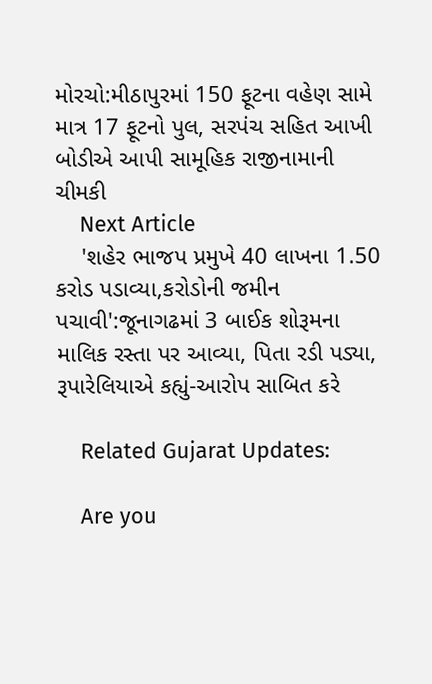મોરચો:મીઠાપુરમાં 150 ફૂટના વહેણ સામે માત્ર 17 ફૂટનો પુલ, સરપંચ સહિત આખી બોડીએ આપી સામૂહિક રાજીનામાની ચીમકી
    Next Article
    'શહેર ભાજપ પ્રમુખે 40 લાખના 1.50 કરોડ પડાવ્યા,કરોડોની જમીન પચાવી':જૂનાગઢમાં 3 બાઈક શોરૂમના માલિક રસ્તા પર આવ્યા, પિતા રડી પડ્યા, રૂપારેલિયાએ કહ્યું-આરોપ સાબિત કરે

    Related Gujarat Updates:

    Are you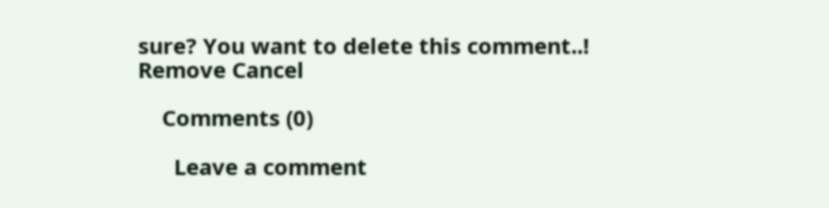sure? You want to delete this comment..! Remove Cancel

    Comments (0)

      Leave a comment